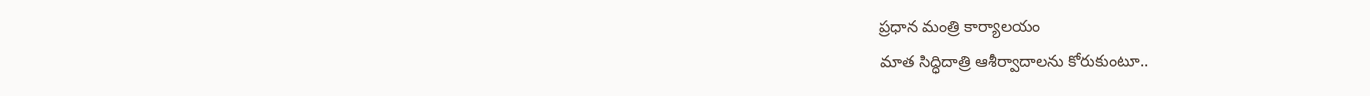ప్రధాన మంత్రి కార్యాలయం
మాత సిద్ధిదాత్రి ఆశీర్వాదాలను కోరుకుంటూ..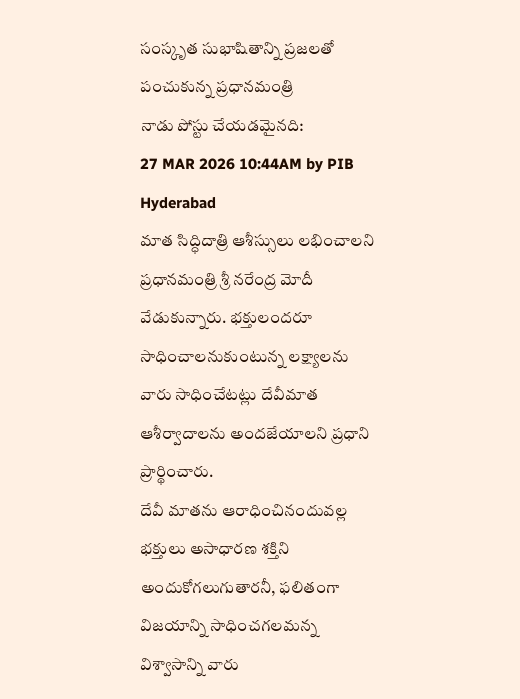సంస్కృత సుభాషితాన్ని ప్రజలతో పంచుకున్న ప్రధానమంత్రి
నాడు పోస్టు చేయడమైనది:
27 MAR 2026 10:44AM by PIB Hyderabad
మాత సిద్ధిదాత్రి ఆశీస్సులు లభించాలని ప్రధానమంత్రి శ్రీ నరేంద్ర మోదీ వేడుకున్నారు. భక్తులందరూ సాధించాలనుకుంటున్న లక్ష్యాలను వారు సాధించేటట్లు దేవీమాత ఆశీర్వాదాలను అందజేయాలని ప్రధాని ప్రార్థించారు.
దేవీ మాతను ఆరాధించినందువల్ల భక్తులు అసాధారణ శక్తిని అందుకోగలుగుతారనీ, ఫలితంగా విజయాన్ని సాధించగలమన్న విశ్వాసాన్ని వారు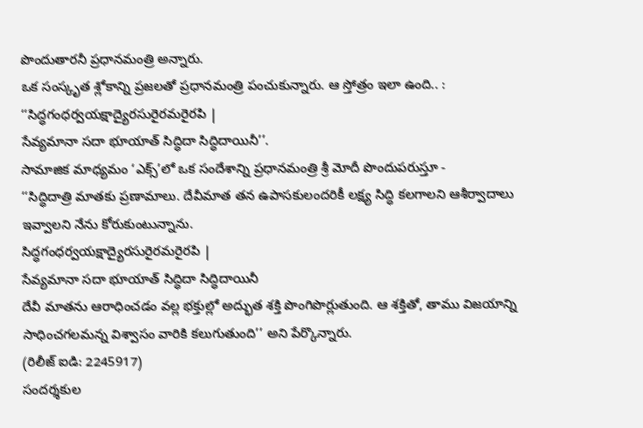పొందుతారనీ ప్రధానమంత్రి అన్నారు.
ఒక సంస్కృత శ్లోకాన్ని ప్రజలతో ప్రధానమంత్రి పంచుకున్నారు. ఆ స్తోత్రం ఇలా ఉంది.. :
‘‘సిద్ధగంధర్వయక్షాద్యైరసురైరమరైరపి |
సేవ్యమానా సదా భూయాత్ సిద్ధిదా సిద్ధిదాయినీ’’.
సామాజిక మాధ్యమం ‘ఎక్స్’లో ఒక సందేశాన్ని ప్రధానమంత్రి శ్రీ మోదీ పొందుపరుస్తూ -
‘‘సిద్ధిదాత్రి మాతకు ప్రణామాలు. దేవీమాత తన ఉపాసకులందరికీ లక్ష్య సిద్ధి కలగాలని ఆశీర్వాదాలు ఇవ్వాలని నేను కోరుకుంటున్నాను.
సిద్ధగంధర్వయక్షాద్యైరసురైరమరైరపి |
సేవ్యమానా సదా భూయాత్ సిద్ధిదా సిద్ధిదాయినీ
దేవీ మాతను ఆరాధించడం వల్ల భక్తుల్లో అద్భుత శక్తి పొంగిపొర్లుతుంది. ఆ శక్తితో, తాము విజయాన్ని సాధించగలమన్న విశ్వాసం వారికి కలుగుతుంది’’ అని పేర్కొన్నారు.
(రిలీజ్ ఐడి: 2245917)
సందర్శకుల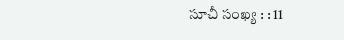సూచీ సంఖ్య : : 11